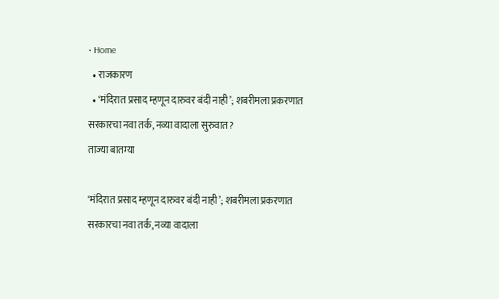• Home
  • राजकारण
  • ‘मंदिरात प्रसाद म्हणून दारुवर बंदी नाही’; शबरीमला प्रकरणात सरकारचा नवा तर्क, नव्या वादाला सुरुवात?
ताज्या बातम्या

‘मंदिरात प्रसाद म्हणून दारुवर बंदी नाही’; शबरीमला प्रकरणात सरकारचा नवा तर्क, नव्या वादाला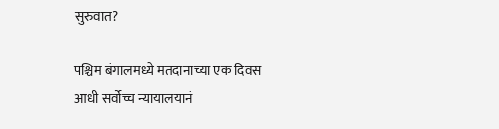सुरुवात?

पश्चिम बंगालमध्ये मतदानाच्या एक दिवस आधी सर्वोच्च न्यायालयानं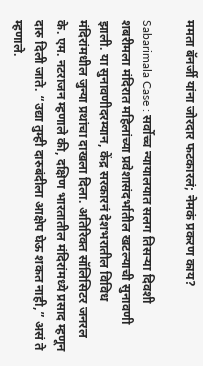ममता बॅनर्जी यांना जोरदार फटकारलं; नेमकं प्रकरण काय?

Sabarimala Case : सर्वोच्च न्यायालयात सलग तिसऱ्या दिवशी शबरीमला मंदिरात महिलांच्या प्रवेशासंदर्भातील खटल्याची सुनावणी झाली. या सुनावणीदरम्यान, केंद्र सरकारनं देशभरातील विविध मंदिरांमधील जुन्या प्रथांचा दाखला दिला. अतिरिक्त सॉलिसिटर जनरल के. एम. नटराजन म्हणाले की, दक्षिण भारतातील मंदिरांमध्ये प्रसाद म्हणून दारु दिली जाते. “उद्या तुम्ही दारुबंदीला आक्षेप घेऊ शकत नाही,” असं ते म्हणाले.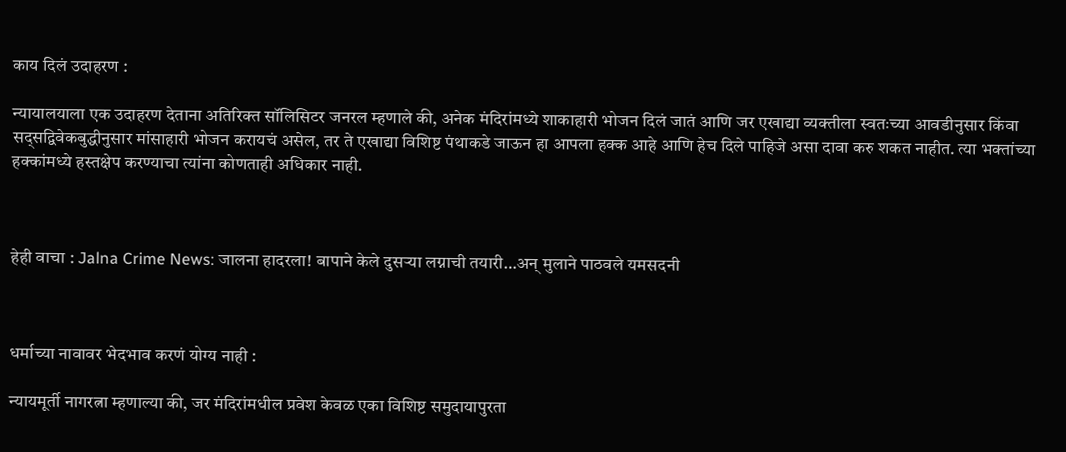काय दिलं उदाहरण :

न्यायालयाला एक उदाहरण देताना अतिरिक्त सॉलिसिटर जनरल म्हणाले की, अनेक मंदिरांमध्ये शाकाहारी भोजन दिलं जातं आणि जर एखाद्या व्यक्तीला स्वतःच्या आवडीनुसार किंवा सद्सद्विवेकबुद्धीनुसार मांसाहारी भोजन करायचं असेल, तर ते एखाद्या विशिष्ट पंथाकडे जाऊन हा आपला हक्क आहे आणि हेच दिले पाहिजे असा दावा करु शकत नाहीत. त्या भक्तांच्या हक्कांमध्ये हस्तक्षेप करण्याचा त्यांना कोणताही अधिकार नाही.



हेही वाचा : Jalna Crime News: जालना हादरला! बापाने केले दुसऱ्या लग्नाची तयारी…अन् मुलाने पाठवले यमसदनी



धर्माच्या नावावर भेदभाव करणं योग्य नाही :

न्यायमूर्ती नागरत्ना म्हणाल्या की, जर मंदिरांमधील प्रवेश केवळ एका विशिष्ट समुदायापुरता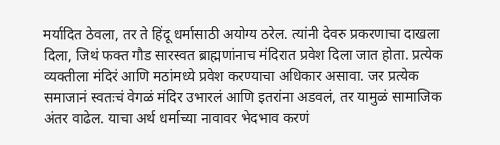मर्यादित ठेवला, तर ते हिंदू धर्मासाठी अयोग्य ठरेल. त्यांनी देवरु प्रकरणाचा दाखला दिला, जिथं फक्त गौड सारस्वत ब्राह्मणांनाच मंदिरात प्रवेश दिला जात होता. प्रत्येक व्यक्तीला मंदिरं आणि मठांमध्ये प्रवेश करण्याचा अधिकार असावा. जर प्रत्येक समाजानं स्वतःचं वेगळं मंदिर उभारलं आणि इतरांना अडवलं, तर यामुळं सामाजिक अंतर वाढेल. याचा अर्थ धर्माच्या नावावर भेदभाव करणं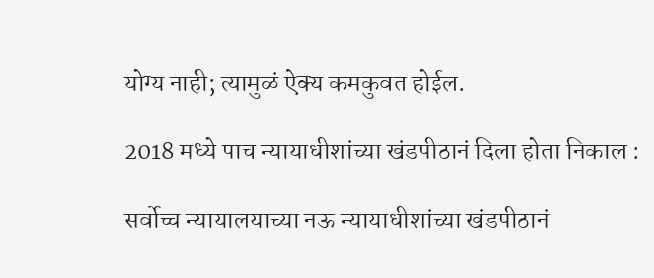योग्य नाही; त्यामुळं ऐक्य कमकुवत होईल.

2018 मध्ये पाच न्यायाधीशांच्या खंडपीठानं दिला होता निकाल :

सर्वोच्च न्यायालयाच्या नऊ न्यायाधीशांच्या खंडपीठानं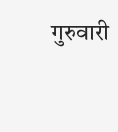गुरुवारी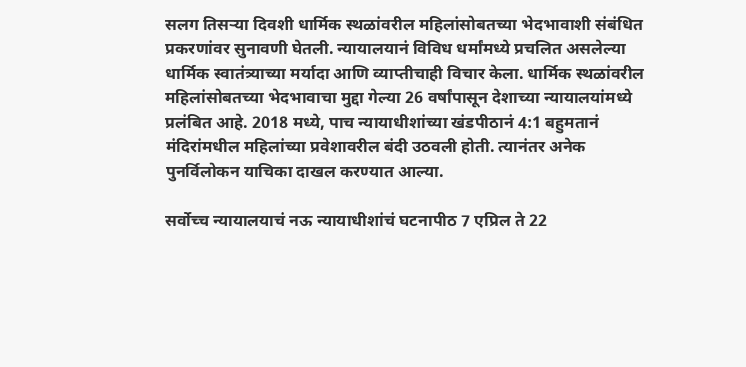सलग तिसऱ्या दिवशी धार्मिक स्थळांवरील महिलांसोबतच्या भेदभावाशी संबंधित प्रकरणांवर सुनावणी घेतली. न्यायालयानं विविध धर्मांमध्ये प्रचलित असलेल्या धार्मिक स्वातंत्र्याच्या मर्यादा आणि व्याप्तीचाही विचार केला. धार्मिक स्थळांवरील महिलांसोबतच्या भेदभावाचा मुद्दा गेल्या 26 वर्षांपासून देशाच्या न्यायालयांमध्ये प्रलंबित आहे. 2018 मध्ये, पाच न्यायाधीशांच्या खंडपीठानं 4:1 बहुमतानं मंदिरांमधील महिलांच्या प्रवेशावरील बंदी उठवली होती. त्यानंतर अनेक पुनर्विलोकन याचिका दाखल करण्यात आल्या.

सर्वोच्च न्यायालयाचं नऊ न्यायाधीशांचं घटनापीठ 7 एप्रिल ते 22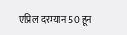एप्रिल दरम्यान 50 हून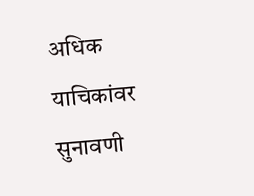अधिक याचिकांवर सुनावणी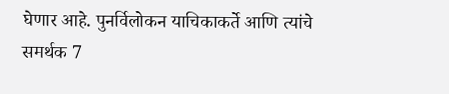घेणार आहे. पुनर्विलोकन याचिकाकर्ते आणि त्यांचे समर्थक 7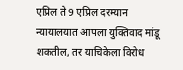एप्रिल ते 9 एप्रिल दरम्यान न्यायालयात आपला युक्तिवाद मांडू शकतील, तर याचिकेला विरोध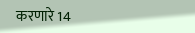करणारे 14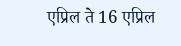एप्रिल ते 16 एप्रिल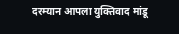दरम्यान आपला युक्तिवाद मांडू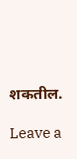शकतील.

Leave a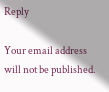Reply

Your email address will not be published.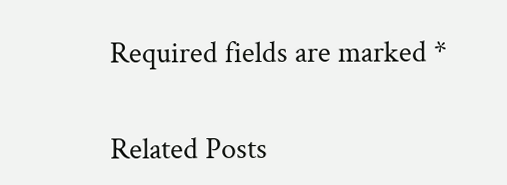Required fields are marked *

Related Posts